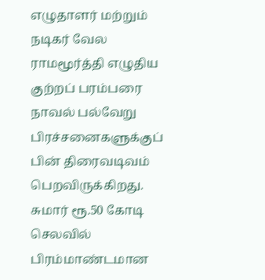எழுதாளர் மற்றும் நடிகர் வேல ராமமூர்த்தி எழுதிய குற்றப் பரம்பரை நாவல் பல்வேறு பிரச்சனைகளுக்குப் பின் திரைவடிவம் பெறவிருக்கிறது. சுமார் ரூ.50 கோடி செலவில் பிரம்மாண்டமான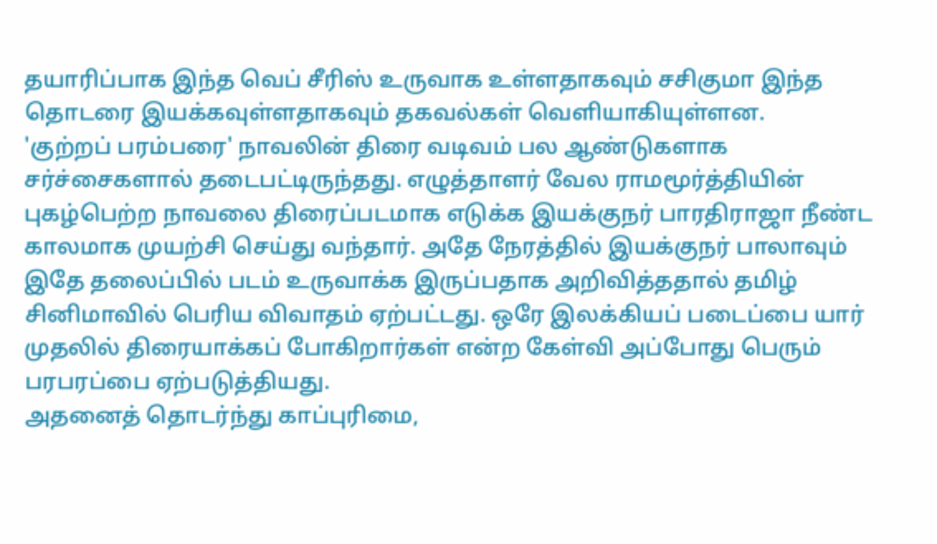தயாரிப்பாக இந்த வெப் சீரிஸ் உருவாக உள்ளதாகவும் சசிகுமா இந்த தொடரை இயக்கவுள்ளதாகவும் தகவல்கள் வெளியாகியுள்ளன.
'குற்றப் பரம்பரை' நாவலின் திரை வடிவம் பல ஆண்டுகளாக சர்ச்சைகளால் தடைபட்டிருந்தது. எழுத்தாளர் வேல ராமமூர்த்தியின் புகழ்பெற்ற நாவலை திரைப்படமாக எடுக்க இயக்குநர் பாரதிராஜா நீண்ட காலமாக முயற்சி செய்து வந்தார். அதே நேரத்தில் இயக்குநர் பாலாவும் இதே தலைப்பில் படம் உருவாக்க இருப்பதாக அறிவித்ததால் தமிழ் சினிமாவில் பெரிய விவாதம் ஏற்பட்டது. ஒரே இலக்கியப் படைப்பை யார் முதலில் திரையாக்கப் போகிறார்கள் என்ற கேள்வி அப்போது பெரும் பரபரப்பை ஏற்படுத்தியது.
அதனைத் தொடர்ந்து காப்புரிமை,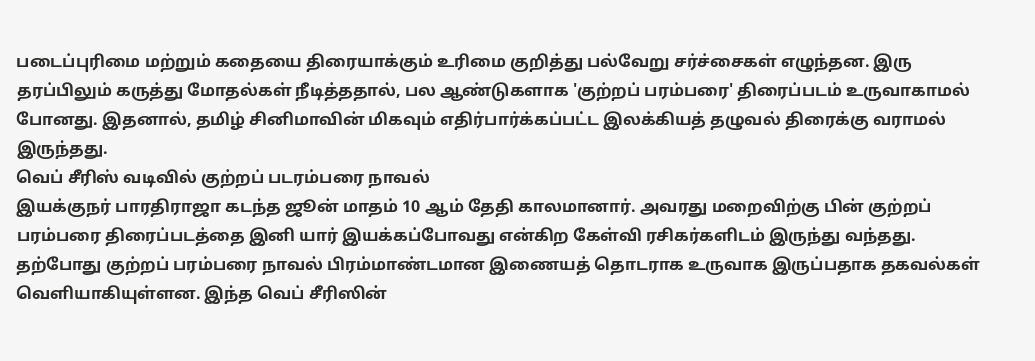படைப்புரிமை மற்றும் கதையை திரையாக்கும் உரிமை குறித்து பல்வேறு சர்ச்சைகள் எழுந்தன. இரு தரப்பிலும் கருத்து மோதல்கள் நீடித்ததால், பல ஆண்டுகளாக 'குற்றப் பரம்பரை' திரைப்படம் உருவாகாமல் போனது. இதனால், தமிழ் சினிமாவின் மிகவும் எதிர்பார்க்கப்பட்ட இலக்கியத் தழுவல் திரைக்கு வராமல் இருந்தது.
வெப் சீரிஸ் வடிவில் குற்றப் படரம்பரை நாவல்
இயக்குநர் பாரதிராஜா கடந்த ஜூன் மாதம் 10 ஆம் தேதி காலமானார். அவரது மறைவிற்கு பின் குற்றப் பரம்பரை திரைப்படத்தை இனி யார் இயக்கப்போவது என்கிற கேள்வி ரசிகர்களிடம் இருந்து வந்தது. தற்போது குற்றப் பரம்பரை நாவல் பிரம்மாண்டமான இணையத் தொடராக உருவாக இருப்பதாக தகவல்கள் வெளியாகியுள்ளன. இந்த வெப் சீரிஸின்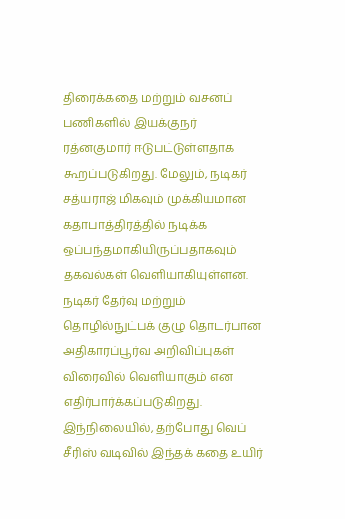திரைக்கதை மற்றும் வசனப் பணிகளில் இயக்குநர் ரத்னகுமார் ஈடுபட்டுள்ளதாக கூறப்படுகிறது. மேலும், நடிகர் சத்யராஜ் மிகவும் முக்கியமான கதாபாத்திரத்தில் நடிக்க ஒப்பந்தமாகியிருப்பதாகவும் தகவல்கள் வெளியாகியுள்ளன. நடிகர் தேர்வு மற்றும் தொழில்நுட்பக் குழு தொடர்பான அதிகாரப்பூர்வ அறிவிப்புகள் விரைவில் வெளியாகும் என எதிர்பார்க்கப்படுகிறது.
இந்நிலையில், தற்போது வெப் சீரிஸ் வடிவில் இந்தக் கதை உயிர்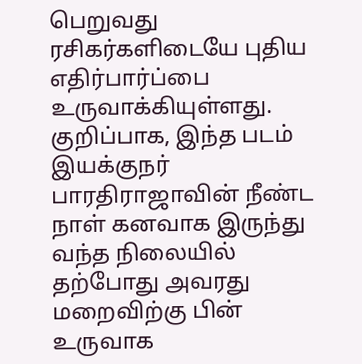பெறுவது ரசிகர்களிடையே புதிய எதிர்பார்ப்பை உருவாக்கியுள்ளது. குறிப்பாக, இந்த படம் இயக்குநர் பாரதிராஜாவின் நீண்ட நாள் கனவாக இருந்து வந்த நிலையில் தற்போது அவரது மறைவிற்கு பின் உருவாக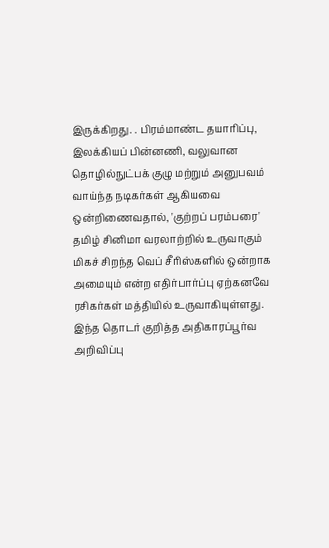இருக்கிறது. . பிரம்மாண்ட தயாரிப்பு, இலக்கியப் பின்னணி, வலுவான தொழில்நுட்பக் குழு மற்றும் அனுபவம் வாய்ந்த நடிகர்கள் ஆகியவை ஒன்றிணைவதால், 'குற்றப் பரம்பரை' தமிழ் சினிமா வரலாற்றில் உருவாகும் மிகச் சிறந்த வெப் சீரிஸ்களில் ஒன்றாக அமையும் என்ற எதிர்பார்ப்பு ஏற்கனவே ரசிகர்கள் மத்தியில் உருவாகியுள்ளது. இந்த தொடர் குறித்த அதிகாரப்பூர்வ அறிவிப்பு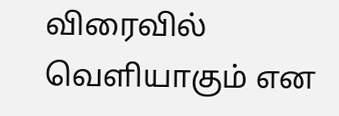விரைவில் வெளியாகும் என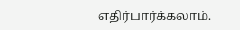எதிர்பார்க்கலாம்.